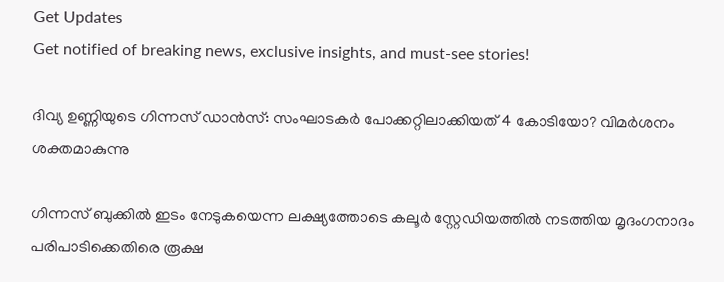Get Updates
Get notified of breaking news, exclusive insights, and must-see stories!

ദിവ്യ ഉണ്ണിയുടെ ഗിന്നസ് ഡാന്‍സ്: സംഘാടകർ പോക്കറ്റിലാക്കിയത് 4 കോടിയോ? വിമർശനം ശക്തമാകുന്നു

ഗിന്നസ് ബുക്കിൽ ഇടം നേടുകയെന്ന ലക്ഷ്യത്തോടെ കലൂർ സ്റ്റേഡിയത്തിൽ നടത്തിയ മൃദംഗനാദം പരിപാടിക്കെതിരെ രൂക്ഷ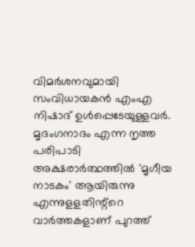വിമർശനവുമായി സംവിധായകന്‍ എംഎ നിഷാദ് ഉള്‍പ്പെടേയുള്ളവർ. മൃദംഗനാദം എന്ന നൃത്ത പരിപാടി അക്ഷരാർത്ഥത്തിൽ 'മൃഗീയ നാടകം' ആയിരുന്നു എന്നുളളതിന്റ്റെ വാർത്തകളാണ് പുറത്ത്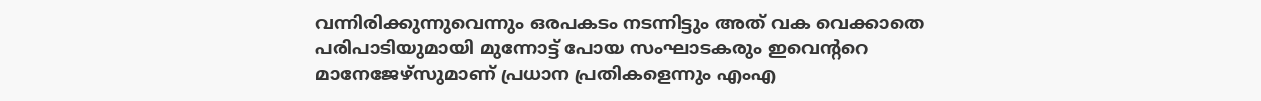വന്നിരിക്കുന്നുവെന്നും ഒരപകടം നടന്നിട്ടും അത് വക വെക്കാതെ പരിപാടിയുമായി മുന്നോട്ട് പോയ സംഘാടകരും ഇവെന്ററെ മാനേജേഴ്സുമാണ് പ്രധാന പ്രതികളെന്നും എംഎ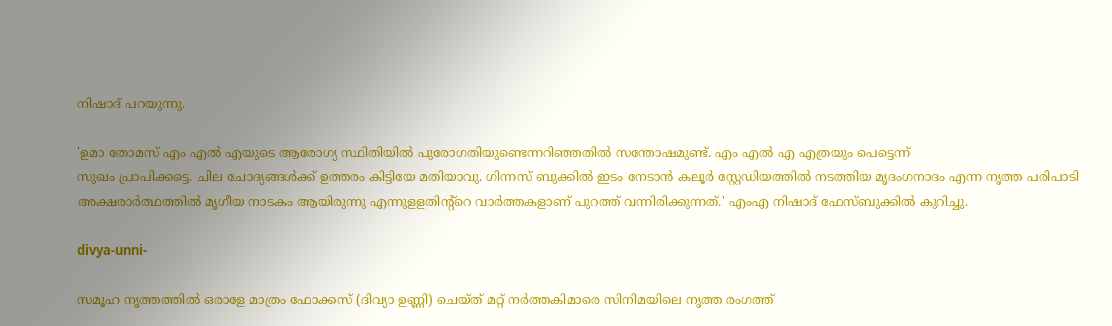നിഷാദ് പറയുന്നു.

'ഉമാ തോമസ് എം എൽ എയുടെ ആരോഗ്യ സ്ഥിതിയിൽ പുരോഗതിയുണ്ടെന്നറിഞ്ഞതിൽ സന്തോഷമുണ്ട്. എം എൽ എ എത്രയും പെട്ടെന്ന്
സുഖം പ്രാപിക്കട്ടെ. ചില ചോദ്യങ്ങൾക്ക് ഉത്തരം കിട്ടിയേ മതിയാവു. ഗിന്നസ് ബുക്കിൽ ഇടം നേടാൻ കലൂർ സ്റ്റേഡിയത്തിൽ നടത്തിയ മൃദംഗനാദം എന്ന നൃത്ത പരിപാടി അക്ഷരാർത്ഥത്തിൽ മൃഗീയ നാടകം ആയിരുന്നു എന്നുളളതിന്റ്റെ വാർത്തകളാണ് പുറത്ത് വന്നിരിക്കുന്നത്.' എംഎ നിഷാദ് ഫേസ്ബുക്കില്‍ കുറിച്ചു.

divya-unni-

സമൂഹ നൃത്തത്തിൽ ഒരാളേ മാത്രം ഫോക്കസ് (ദിവ്യാ ഉണ്ണി) ചെയ്ത് മറ്റ് നർത്തകിമാരെ സിനിമയിലെ നൃത്ത രംഗത്ത്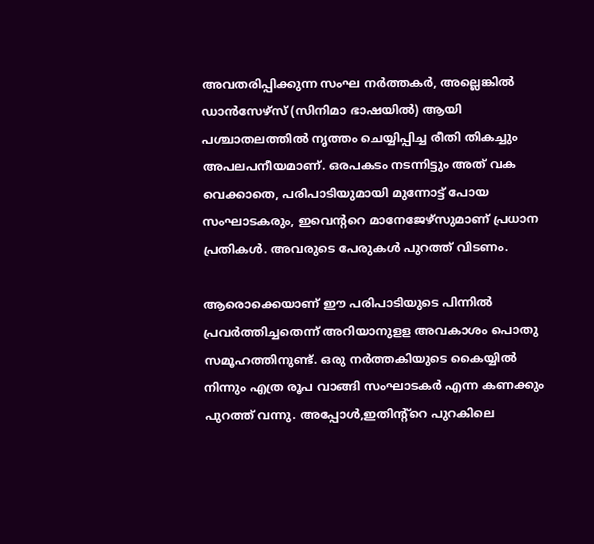അവതരിപ്പിക്കുന്ന സംഘ നർത്തകർ, അല്ലെങ്കിൽ ഡാൻസേഴ്സ് (സിനിമാ ഭാഷയിൽ) ആയി പശ്ചാതലത്തിൽ നൃത്തം ചെയ്യിപ്പിച്ച രീതി തികച്ചും അപലപനീയമാണ്. ഒരപകടം നടന്നിട്ടും അത് വക വെക്കാതെ, പരിപാടിയുമായി മുന്നോട്ട് പോയ സംഘാടകരും, ഇവെന്ററെ മാനേജേഴ്സുമാണ് പ്രധാന പ്രതികൾ. അവരുടെ പേരുകൾ പുറത്ത് വിടണം.

ആരൊക്കെയാണ് ഈ പരിപാടിയുടെ പിന്നിൽ പ്രവർത്തിച്ചതെന്ന് അറിയാനുളള അവകാശം പൊതു സമൂഹത്തിനുണ്ട്. ഒരു നർത്തകിയുടെ കൈയ്യിൽ നിന്നും എത്ര രൂപ വാങ്ങി സംഘാടകർ എന്ന കണക്കും പുറത്ത് വന്നു. അപ്പോൾ,ഇതിന്റ്റെ പുറകിലെ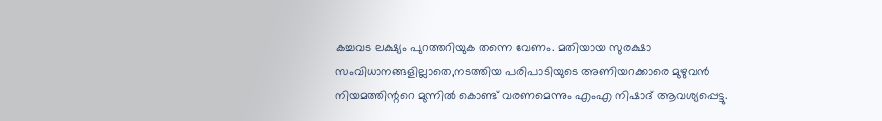കച്ചവട ലക്ഷ്യം പുറത്തറിയുക തന്നെ വേണം. മതിയായ സുരക്ഷാ സംവിധാനങ്ങളില്ലാതെ,നടത്തിയ പരിപാടിയുടെ അണിയറക്കാരെ മുഴുവൻ നിയമത്തിന്ററെ മുന്നിൽ കൊണ്ട് വരണമെന്നും എംഎ നിഷാദ് ആവശ്യപ്പെട്ടു.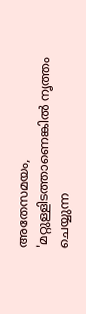അതേസമയം, 'മറ്റുള്ളിടത്താണെങ്കിൽ നൃത്തം ചെയ്യുന്ന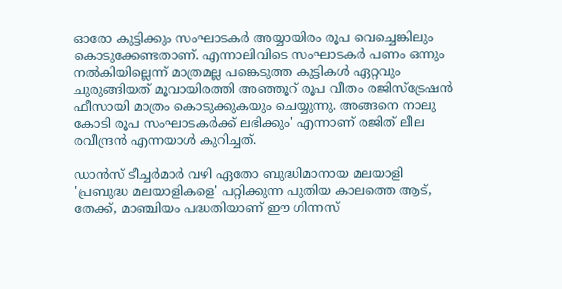ഓരോ കുട്ടിക്കും സംഘാടകർ അയ്യായിരം രൂപ വെച്ചെങ്കിലും കൊടുക്കേണ്ടതാണ്. എന്നാലിവിടെ സംഘാടകർ പണം ഒന്നും നൽകിയില്ലെന്ന് മാത്രമല്ല പങ്കെടുത്ത കുട്ടികൾ ഏറ്റവും ചുരുങ്ങിയത് മൂവായിരത്തി അഞ്ഞൂറ് രൂപ വീതം രജിസ്ട്രേഷൻ ഫീസായി മാത്രം കൊടുക്കുകയും ചെയ്യുന്നു. അങ്ങനെ നാലു കോടി രൂപ സംഘാടകർക്ക് ലഭിക്കും' എന്നാണ് രജിത് ലീല രവീന്ദ്രൻ എന്നയാള്‍ കുറിച്ചത്.

ഡാൻസ് ടീച്ചർമാർ വഴി ഏതോ ബുദ്ധിമാനായ മലയാളി 'പ്രബുദ്ധ മലയാളികളെ' പറ്റിക്കുന്ന പുതിയ കാലത്തെ ആട്, തേക്ക്, മാഞ്ചിയം പദ്ധതിയാണ് ഈ ഗിന്നസ്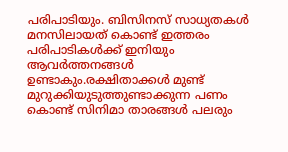പരിപാടിയും. ബിസിനസ്‌ സാധ്യതകൾ മനസിലായത് കൊണ്ട് ഇത്തരം പരിപാടികൾക്ക് ഇനിയും ആവർത്തനങ്ങൾ ഉണ്ടാകും.രക്ഷിതാക്കൾ മുണ്ട് മുറുക്കിയുടുത്തുണ്ടാക്കുന്ന പണം കൊണ്ട് സിനിമാ താരങ്ങൾ പലരും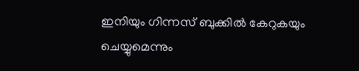ഇനിയും ഗിന്നസ് ബുക്കിൽ കേറുകയും ചെയ്യുമെന്നും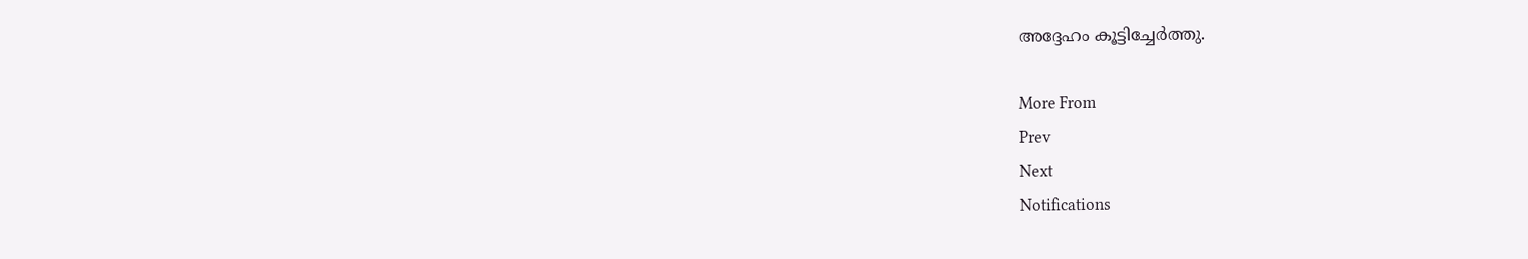അദ്ദേഹം കൂട്ടിച്ചേർത്തു.

More From
Prev
Next
Notifications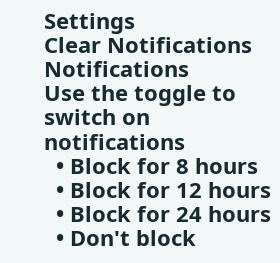Settings
Clear Notifications
Notifications
Use the toggle to switch on notifications
  • Block for 8 hours
  • Block for 12 hours
  • Block for 24 hours
  • Don't block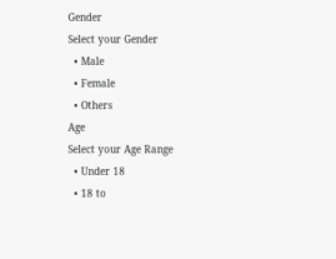Gender
Select your Gender
  • Male
  • Female
  • Others
Age
Select your Age Range
  • Under 18
  • 18 to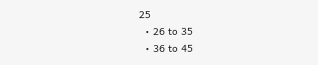25
  • 26 to 35
  • 36 to 45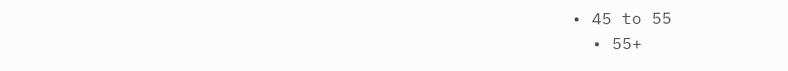• 45 to 55
  • 55+